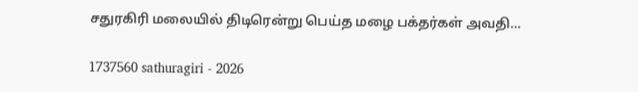சதுரகிரி மலையில் திடிரென்று பெய்த மழை பக்தர்கள் அவதி…

1737560 sathuragiri - 2026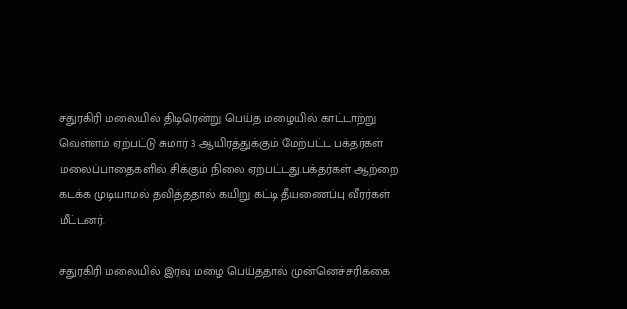சதுரகிரி மலையில் திடிரென்று பெய்த மழையில் காட்டாற்று வெள்ளம் ஏற்பட்டு சுமார் 3 ஆயிரத்துக்கும் மேற்பட்ட பக்தர்கள் மலைப்பாதைகளில் சிக்கும் நிலை ஏற்பட்டது.பக்தர்கள் ஆற்றை கடக்க முடியாமல் தவித்ததால் கயிறு கட்டி தீயணைப்பு வீரர்கள் மீட்டனர்.

சதுரகிரி மலையில் இரவு மழை பெய்ததால் முன்னெச்சரிக்கை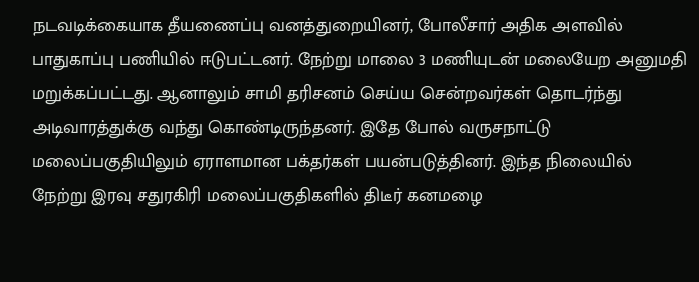நடவடிக்கையாக தீயணைப்பு வனத்துறையினர், போலீசார் அதிக அளவில் பாதுகாப்பு பணியில் ஈடுபட்டனர். நேற்று மாலை 3 மணியுடன் மலையேற அனுமதி மறுக்கப்பட்டது. ஆனாலும் சாமி தரிசனம் செய்ய சென்றவர்கள் தொடர்ந்து அடிவாரத்துக்கு வந்து கொண்டிருந்தனர். இதே போல் வருசநாட்டு மலைப்பகுதியிலும் ஏராளமான பக்தர்கள் பயன்படுத்தினர். இந்த நிலையில் நேற்று இரவு சதுரகிரி மலைப்பகுதிகளில் திடீர் கனமழை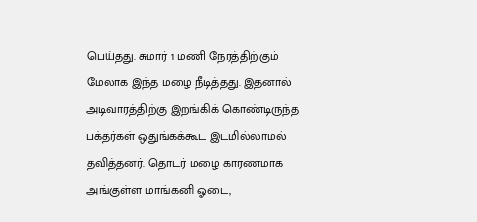பெய்தது. சுமார் 1 மணி நேரத்திற்கும் மேலாக இந்த மழை நீடித்தது. இதனால் அடிவாரத்திற்கு இறங்கிக் கொண்டிருந்த பக்தர்கள் ஒதுங்கக்கூட இடமில்லாமல் தவித்தனர். தொடர் மழை காரணமாக அங்குள்ள மாங்கனி ஓடை,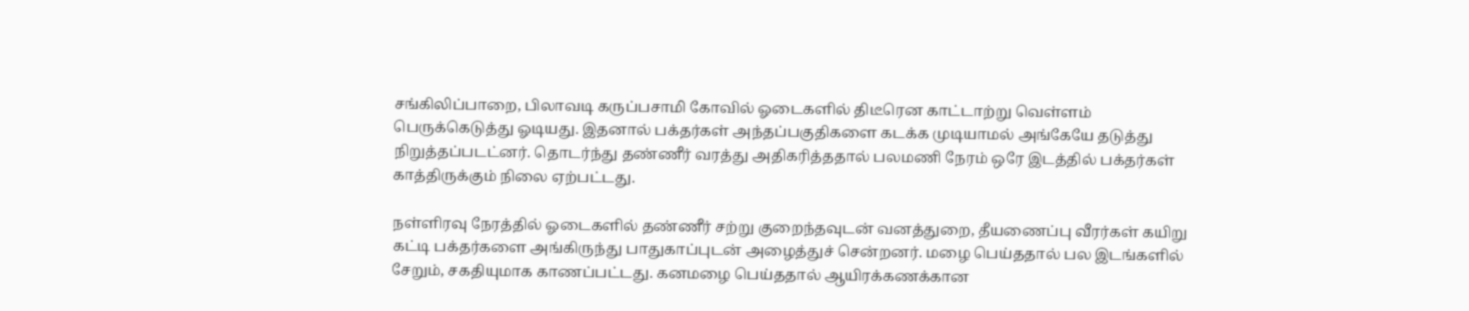சங்கிலிப்பாறை, பிலாவடி கருப்பசாமி கோவில் ஓடைகளில் திடீரென காட்டாற்று வெள்ளம் பெருக்கெடுத்து ஓடியது. இதனால் பக்தர்கள் அந்தப்பகுதிகளை கடக்க முடியாமல் அங்கேயே தடுத்து நிறுத்தப்படட்னர். தொடர்ந்து தண்ணீர் வரத்து அதிகரித்ததால் பலமணி நேரம் ஒரே இடத்தில் பக்தர்கள் காத்திருக்கும் நிலை ஏற்பட்டது.

நள்ளிரவு நேரத்தில் ஓடைகளில் தண்ணீர் சற்று குறைந்தவுடன் வனத்துறை, தீயணைப்பு வீரர்கள் கயிறு கட்டி பக்தர்களை அங்கிருந்து பாதுகாப்புடன் அழைத்துச் சென்றனர். மழை பெய்ததால் பல இடங்களில் சேறும், சகதியுமாக காணப்பட்டது. கனமழை பெய்ததால் ஆயிரக்கணக்கான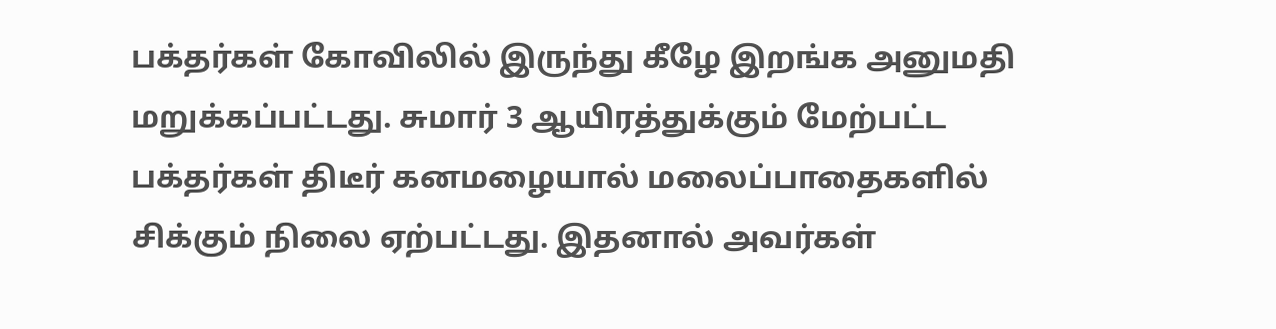பக்தர்கள் கோவிலில் இருந்து கீழே இறங்க அனுமதி மறுக்கப்பட்டது. சுமார் 3 ஆயிரத்துக்கும் மேற்பட்ட பக்தர்கள் திடீர் கனமழையால் மலைப்பாதைகளில் சிக்கும் நிலை ஏற்பட்டது. இதனால் அவர்கள்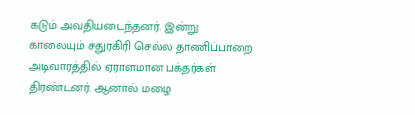கடும் அவதியடைந்தனர். இன்று காலையும் சதுரகிரி செல்ல தாணிப்பாறை அடிவாரத்தில் ஏராளமான பக்தர்கள் திரண்டனர். ஆனால் மழை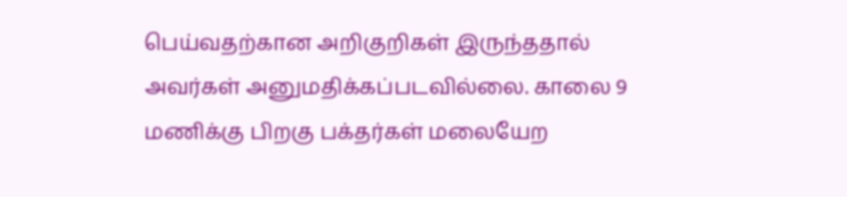பெய்வதற்கான அறிகுறிகள் இருந்ததால் அவர்கள் அனுமதிக்கப்படவில்லை. காலை 9 மணிக்கு பிறகு பக்தர்கள் மலையேற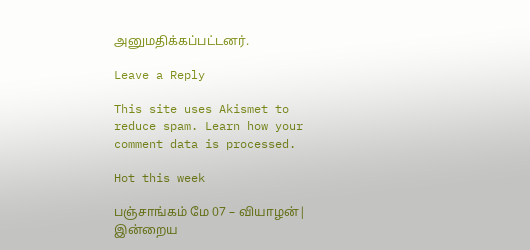அனுமதிக்கப்பட்டனர்.

Leave a Reply

This site uses Akismet to reduce spam. Learn how your comment data is processed.

Hot this week

பஞ்சாங்கம் மே 07 – வியாழன்| இன்றைய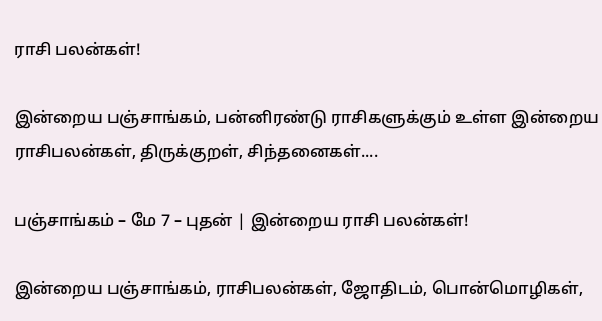ராசி பலன்கள்!

இன்றைய பஞ்சாங்கம், பன்னிரண்டு ராசிகளுக்கும் உள்ள இன்றைய ராசிபலன்கள், திருக்குறள், சிந்தனைகள்....

பஞ்சாங்கம் – மே 7 – புதன் | இன்றைய ராசி பலன்கள்!

இன்றைய பஞ்சாங்கம், ராசிபலன்கள், ஜோதிடம், பொன்மொழிகள்,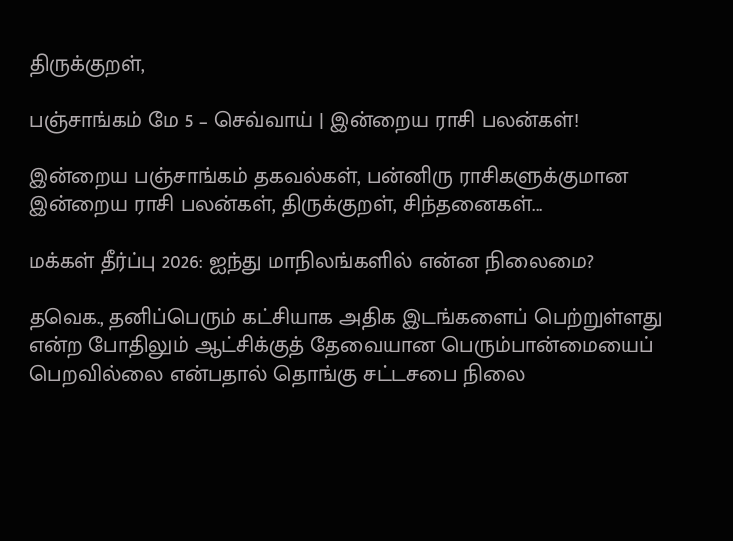திருக்குறள்,

பஞ்சாங்கம் மே 5 – செவ்வாய் | இன்றைய ராசி பலன்கள்!

இன்றைய பஞ்சாங்கம் தகவல்கள், பன்னிரு ராசிகளுக்குமான இன்றைய ராசி பலன்கள், திருக்குறள், சிந்தனைகள்...

மக்கள் தீர்ப்பு 2026: ஐந்து மாநிலங்களில் என்ன நிலைமை?

தவெக., தனிப்பெரும் கட்சியாக அதிக இடங்களைப் பெற்றுள்ளது என்ற போதிலும் ஆட்சிக்குத் தேவையான பெரும்பான்மையைப் பெறவில்லை என்பதால் தொங்கு சட்டசபை நிலை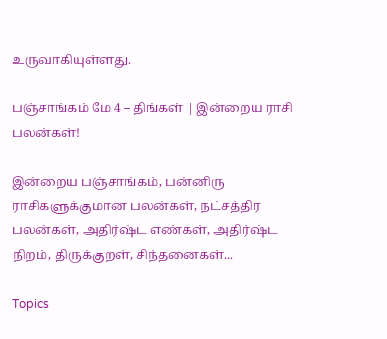உருவாகியுள்ளது.

பஞ்சாங்கம் மே 4 – திங்கள் | இன்றைய ராசி பலன்கள்!

இன்றைய பஞ்சாங்கம், பன்னிரு ராசிகளுக்குமான பலன்கள், நட்சத்திர பலன்கள், அதிர்ஷ்ட எண்கள், அதிர்ஷ்ட நிறம், திருக்குறள், சிந்தனைகள்...

Topics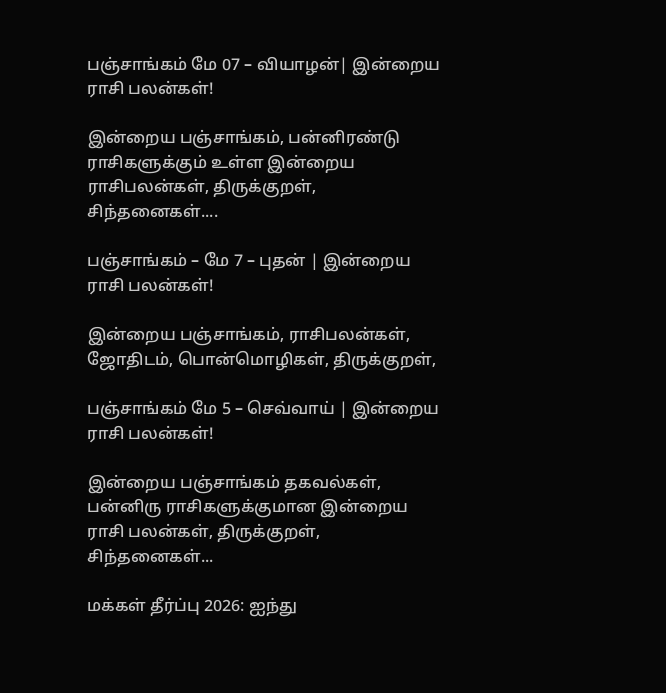பஞ்சாங்கம் மே 07 – வியாழன்| இன்றைய ராசி பலன்கள்!

இன்றைய பஞ்சாங்கம், பன்னிரண்டு ராசிகளுக்கும் உள்ள இன்றைய ராசிபலன்கள், திருக்குறள், சிந்தனைகள்....

பஞ்சாங்கம் – மே 7 – புதன் | இன்றைய ராசி பலன்கள்!

இன்றைய பஞ்சாங்கம், ராசிபலன்கள், ஜோதிடம், பொன்மொழிகள், திருக்குறள்,

பஞ்சாங்கம் மே 5 – செவ்வாய் | இன்றைய ராசி பலன்கள்!

இன்றைய பஞ்சாங்கம் தகவல்கள், பன்னிரு ராசிகளுக்குமான இன்றைய ராசி பலன்கள், திருக்குறள், சிந்தனைகள்...

மக்கள் தீர்ப்பு 2026: ஐந்து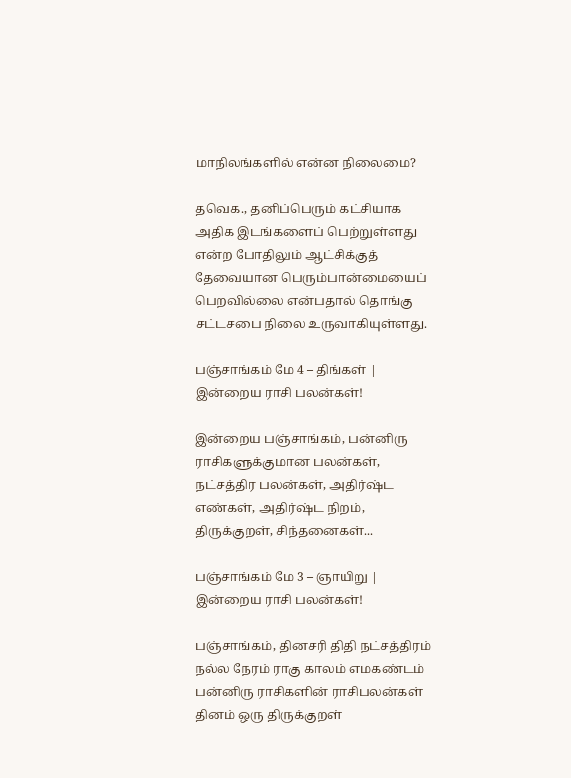மாநிலங்களில் என்ன நிலைமை?

தவெக., தனிப்பெரும் கட்சியாக அதிக இடங்களைப் பெற்றுள்ளது என்ற போதிலும் ஆட்சிக்குத் தேவையான பெரும்பான்மையைப் பெறவில்லை என்பதால் தொங்கு சட்டசபை நிலை உருவாகியுள்ளது.

பஞ்சாங்கம் மே 4 – திங்கள் | இன்றைய ராசி பலன்கள்!

இன்றைய பஞ்சாங்கம், பன்னிரு ராசிகளுக்குமான பலன்கள், நட்சத்திர பலன்கள், அதிர்ஷ்ட எண்கள், அதிர்ஷ்ட நிறம், திருக்குறள், சிந்தனைகள்...

பஞ்சாங்கம் மே 3 – ஞாயிறு | இன்றைய ராசி பலன்கள்!

பஞ்சாங்கம், தினசரி திதி நட்சத்திரம் நல்ல நேரம் ராகு காலம் எமகண்டம் பன்னிரு ராசிகளின் ராசிபலன்கள் தினம் ஒரு திருக்குறள்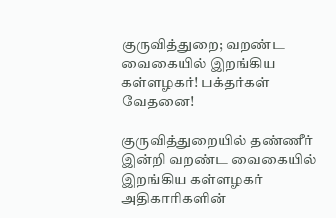குருவித்துறை; வறண்ட வைகையில் இறங்கிய கள்ளழகர்! பக்தர்கள் வேதனை!

குருவித்துறையில் தண்ணீர் இன்றி வறண்ட வைகையில் இறங்கிய கள்ளழகர் அதிகாரிகளின்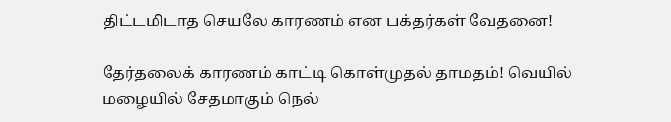திட்டமிடாத செயலே காரணம் என பக்தர்கள் வேதனை!

தேர்தலைக் காரணம் காட்டி கொள்முதல் தாமதம்! வெயில் மழையில் சேதமாகும் நெல்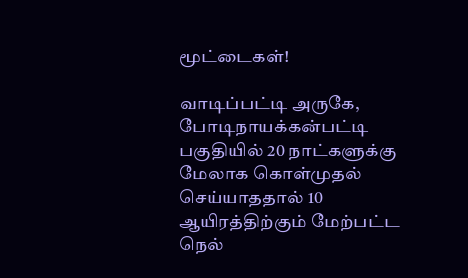மூட்டைகள்!

வாடிப்பட்டி அருகே, போடிநாயக்கன்பட்டி பகுதியில் 20 நாட்களுக்கு மேலாக கொள்முதல் செய்யாததால் 10 ஆயிரத்திற்கும் மேற்பட்ட நெல்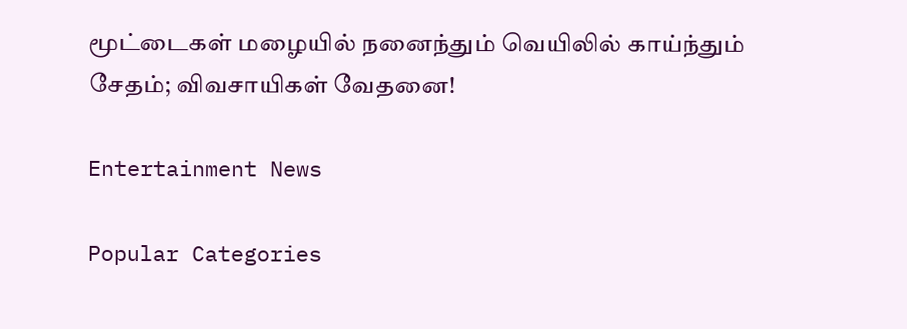மூட்டைகள் மழையில் நனைந்தும் வெயிலில் காய்ந்தும் சேதம்; விவசாயிகள் வேதனை!

Entertainment News

Popular Categories